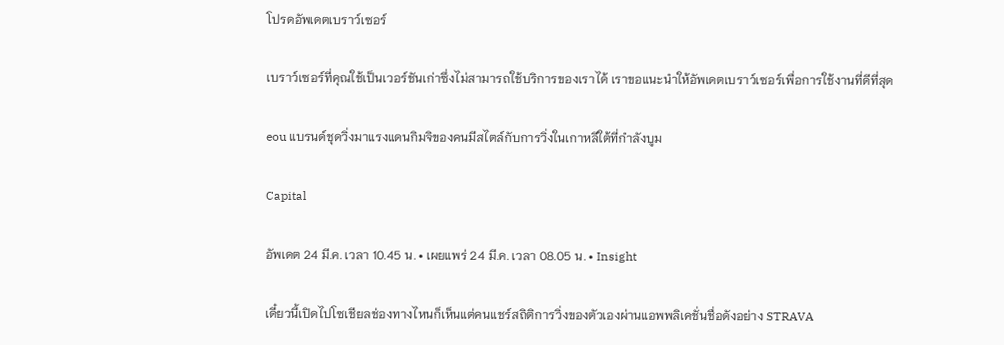โปรดอัพเดตเบราว์เซอร์

เบราว์เซอร์ที่คุณใช้เป็นเวอร์ชันเก่าซึ่งไม่สามารถใช้บริการของเราได้ เราขอแนะนำให้อัพเดตเบราว์เซอร์เพื่อการใช้งานที่ดีที่สุด

eou แบรนด์ชุดวิ่งมาแรงแดนกิมจิของคนมีสไตล์กับการวิ่งในเกาหลีใต้ที่กำลังบูม

Capital

อัพเดต 24 มี.ค. เวลา 10.45 น. • เผยแพร่ 24 มี.ค. เวลา 08.05 น. • Insight

เดี๋ยวนี้เปิดไปโซเชียลช่องทางไหนก็เห็นแต่คนแชร์สถิติการวิ่งของตัวเองผ่านแอพพลิเคชั่นชื่อดังอย่าง STRAVA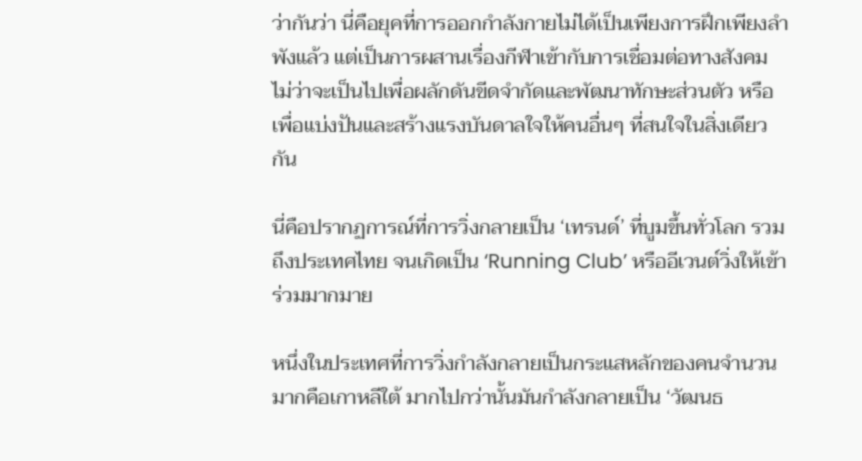ว่ากันว่า นี่คือยุคที่การออกกำลังกายไม่ได้เป็นเพียงการฝึกเพียงลำพังแล้ว แต่เป็นการผสานเรื่องกีฬาเข้ากับการเชื่อมต่อทางสังคม ไม่ว่าจะเป็นไปเพื่อผลักดันขีดจำกัดและพัฒนาทักษะส่วนตัว หรือเพื่อแบ่งปันและสร้างแรงบันดาลใจให้คนอื่นๆ ที่สนใจในสิ่งเดียวกัน

นี่คือปรากฏการณ์ที่การวิ่งกลายเป็น ‘เทรนด์’ ที่บูมขึ้นทั่วโลก รวมถึงประเทศไทย จนเกิดเป็น ‘Running Club’ หรืออีเวนต์วิ่งให้เข้าร่วมมากมาย

หนึ่งในประเทศที่การวิ่งกำลังกลายเป็นกระแสหลักของคนจำนวนมากคือเกาหลีใต้ มากไปกว่านั้นมันกำลังกลายเป็น ‘วัฒนธ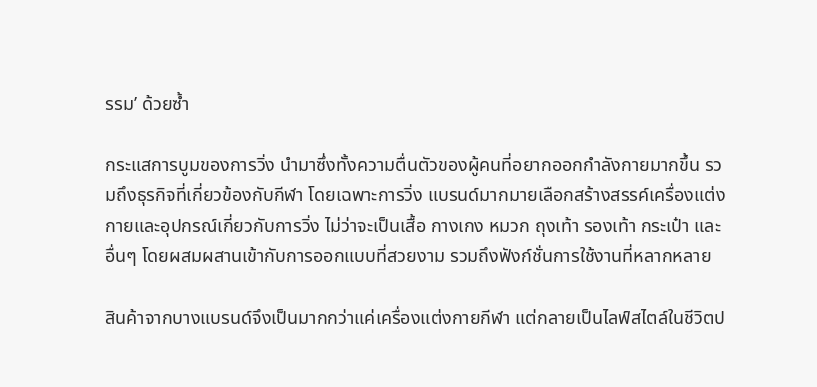รรม’ ด้วยซ้ำ

กระแสการบูมของการวิ่ง นำมาซึ่งทั้งความตื่นตัวของผู้คนที่อยากออกกำลังกายมากขึ้น รวมถึงธุรกิจที่เกี่ยวข้องกับกีฬา โดยเฉพาะการวิ่ง แบรนด์มากมายเลือกสร้างสรรค์เครื่องแต่งกายและอุปกรณ์เกี่ยวกับการวิ่ง ไม่ว่าจะเป็นเสื้อ กางเกง หมวก ถุงเท้า รองเท้า กระเป๋า และอื่นๆ โดยผสมผสานเข้ากับการออกแบบที่สวยงาม รวมถึงฟังก์ชั่นการใช้งานที่หลากหลาย

สินค้าจากบางแบรนด์จึงเป็นมากกว่าแค่เครื่องแต่งกายกีฬา แต่กลายเป็นไลฟ์สไตล์ในชีวิตป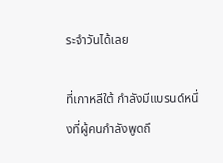ระจำวันได้เลย

ที่เกาหลีใต้ กำลังมีแบรนด์หนึ่งที่ผู้คนกำลังพูดถึ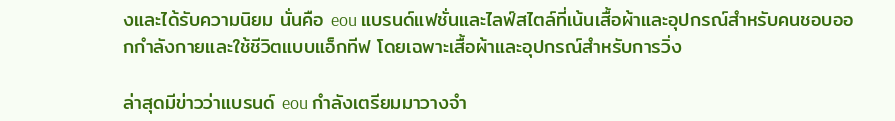งและได้รับความนิยม นั่นคือ eou แบรนด์แฟชั่นและไลฟ์สไตล์ที่เน้นเสื้อผ้าและอุปกรณ์สำหรับคนชอบออกกำลังกายและใช้ชีวิตแบบแอ็กทีฟ โดยเฉพาะเสื้อผ้าและอุปกรณ์สำหรับการวิ่ง

ล่าสุดมีข่าวว่าแบรนด์ eou กำลังเตรียมมาวางจำ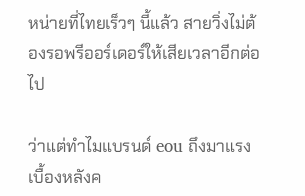หน่ายที่ไทยเร็วๆ นี้แล้ว สายวิ่งไม่ต้องรอพรีออร์เดอร์ให้เสียเวลาอีกต่อไป

ว่าแต่ทำไมแบรนด์ eou ถึงมาแรง เบื้องหลังค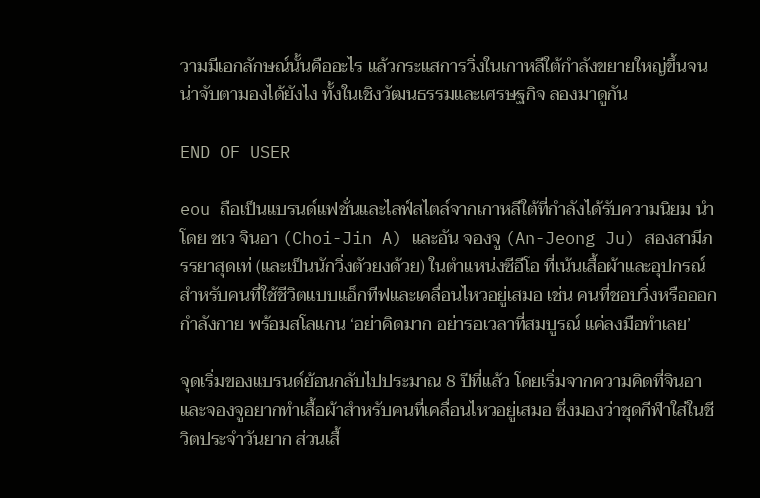วามมีเอกลักษณ์นั้นคืออะไร แล้วกระแสการวิ่งในเกาหลีใต้กำลังขยายใหญ่ขึ้นจนน่าจับตามองได้ยังไง ทั้งในเชิงวัฒนธรรมและเศรษฐกิจ ลองมาดูกัน

END OF USER

eou ถือเป็นแบรนด์แฟชั่นและไลฟ์สไตล์จากเกาหลีใต้ที่กำลังได้รับความนิยม นำโดย ชเว จินอา (Choi-Jin A) และอัน จองจู (An-Jeong Ju) สองสามีภรรยาสุดเท่ (และเป็นนักวิ่งตัวยงด้วย) ในตำแหน่งซีอีโอ ที่เน้นเสื้อผ้าและอุปกรณ์สำหรับคนที่ใช้ชีวิตแบบแอ็กทีฟและเคลื่อนไหวอยู่เสมอ เช่น คนที่ชอบวิ่งหรือออกกำลังกาย พร้อมสโลแกน ‘อย่าคิดมาก อย่ารอเวลาที่สมบูรณ์ แค่ลงมือทำเลย’

จุดเริ่มของแบรนด์ย้อนกลับไปประมาณ 8 ปีที่แล้ว โดยเริ่มจากความคิดที่จินอาและจองจูอยากทำเสื้อผ้าสำหรับคนที่เคลื่อนไหวอยู่เสมอ ซึ่งมองว่าชุดกีฬาใส่ในชีวิตประจำวันยาก ส่วนเสื้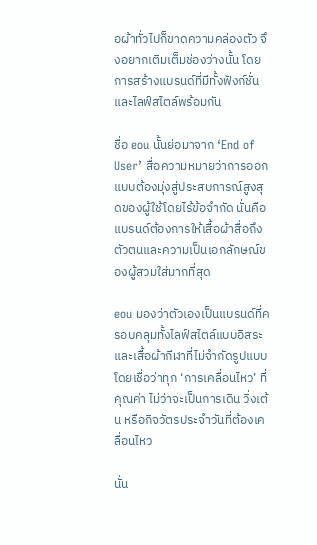อผ้าทั่วไปก็ขาดความคล่องตัว จึงอยากเติมเต็มช่องว่างนั้น โดยการสร้างแบรนด์ที่มีทั้งฟังก์ชั่นและไลฟ์สไตล์พร้อมกัน

ชื่อ eou นั้นย่อมาจาก ‘End of User’ สื่อความหมายว่าการออกแบบต้องมุ่งสู่ประสบการณ์สูงสุดของผู้ใช้โดยไร้ข้อจำกัด นั่นคือแบรนด์ต้องการให้เสื้อผ้าสื่อถึงตัวตนและความเป็นเอกลักษณ์ของผู้สวมใส่มากที่สุด

eou มองว่าตัวเองเป็นแบรนด์ที่ครอบคลุมทั้งไลฟ์สไตล์แบบอิสระและเสื้อผ้ากีฬาที่ไม่จำกัดรูปแบบ โดยเชื่อว่าทุก ‘การเคลื่อนไหว’ ที่คุณค่า ไม่ว่าจะเป็นการเดิน วิ่งเต้น หรือกิจวัตรประจำวันที่ต้องเคลื่อนไหว

นั่น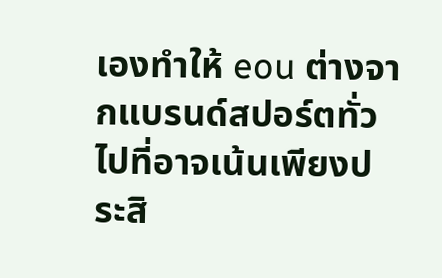เองทำให้ eou ต่างจากแบรนด์สปอร์ตทั่วไปที่อาจเน้นเพียงประสิ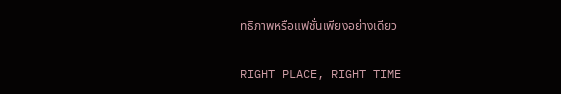ทธิภาพหรือแฟชั่นเพียงอย่างเดียว

RIGHT PLACE, RIGHT TIME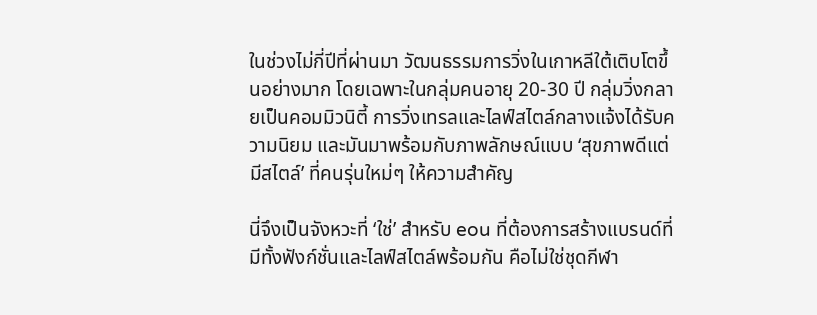ในช่วงไม่กี่ปีที่ผ่านมา วัฒนธรรมการวิ่งในเกาหลีใต้เติบโตขึ้นอย่างมาก โดยเฉพาะในกลุ่มคนอายุ 20-30 ปี กลุ่มวิ่งกลายเป็นคอมมิวนิตี้ การวิ่งเทรลและไลฟ์สไตล์กลางแจ้งได้รับความนิยม และมันมาพร้อมกับภาพลักษณ์แบบ ‘สุขภาพดีแต่มีสไตล์’ ที่คนรุ่นใหม่ๆ ให้ความสำคัญ

นี่จึงเป็นจังหวะที่ ‘ใช่’ สำหรับ eou ที่ต้องการสร้างแบรนด์ที่มีทั้งฟังก์ชั่นและไลฟ์สไตล์พร้อมกัน คือไม่ใช่ชุดกีฬา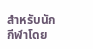สำหรับนักกีฬาโดย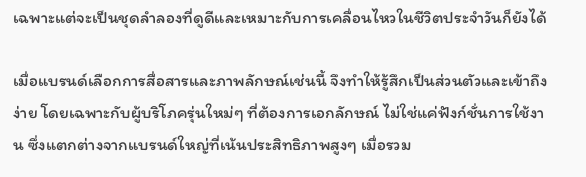เฉพาะแต่จะเป็นชุดลำลองที่ดูดีและเหมาะกับการเคลื่อนไหวในชีวิตประจำวันก็ยังได้

เมื่อแบรนด์เลือกการสื่อสารและภาพลักษณ์เช่นนี้ จึงทำให้รู้สึกเป็นส่วนตัวและเข้าถึงง่าย โดยเฉพาะกับผู้บริโภครุ่นใหม่ๆ ที่ต้องการเอกลักษณ์ ไม่ใช่แค่ฟังก์ชั่นการใช้งาน ซึ่งแตกต่างจากแบรนด์ใหญ่ที่เน้นประสิทธิภาพสูงๆ เมื่อรวม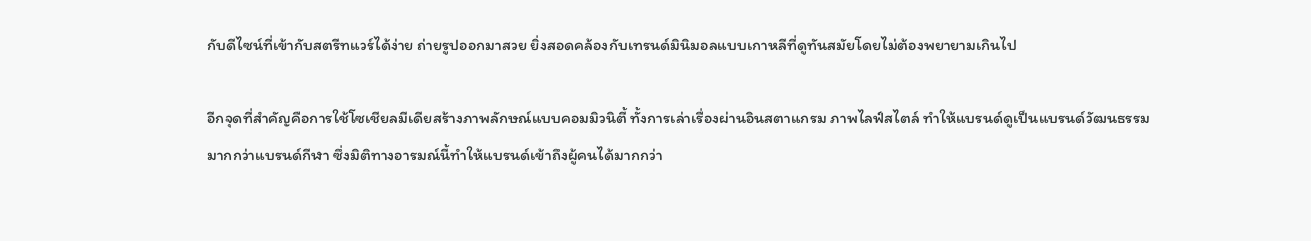กับดีไซน์ที่เข้ากับสตรีทแวร์ได้ง่าย ถ่ายรูปออกมาสวย ยิ่งสอดคล้องกับเทรนด์มินิมอลแบบเกาหลีที่ดูทันสมัยโดยไม่ต้องพยายามเกินไป

อีกจุดที่สำคัญคือการใช้โซเชียลมีเดียสร้างภาพลักษณ์แบบคอมมิวนิตี้ ทั้งการเล่าเรื่องผ่านอินสตาแกรม ภาพไลฟ์สไตล์ ทำให้แบรนด์ดูเป็นแบรนด์วัฒนธรรมมากกว่าแบรนด์กีฬา ซึ่งมิติทางอารมณ์นี้ทำให้แบรนด์เข้าถึงผู้คนได้มากกว่า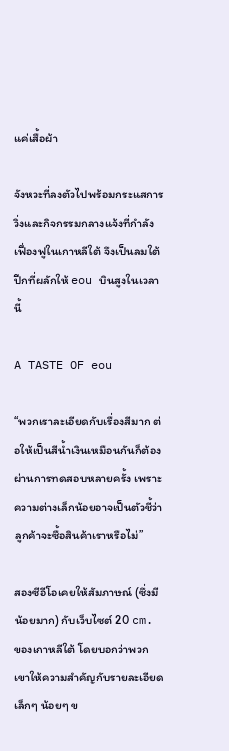แค่เสื้อผ้า

จังหวะที่ลงตัวไปพร้อมกระแสการวิ่งและกิจกรรมกลางแจ้งที่กำลังเฟื่องฟูในเกาหลีใต้ จึงเป็นลมใต้ปีกที่ผลักให้ eou บินสูงในเวลานี้

A TASTE OF eou

“พวกเราละเอียดกับเรื่องสีมาก ต่อให้เป็นสีน้ำเงินเหมือนกันก็ต้องผ่านการทดสอบหลายครั้ง เพราะความต่างเล็กน้อยอาจเป็นตัวชี้ว่าลูกค้าจะซื้อสินค้าเราหรือไม่”

สองซีอีโอเคยให้สัมภาษณ์ (ซึ่งมีน้อยมาก) กับเว็บไซต์ 20 cm. ของเกาหลีใต้ โดยบอกว่าพวกเขาให้ความสำคัญกับรายละเอียดเล็กๆ น้อยๆ ข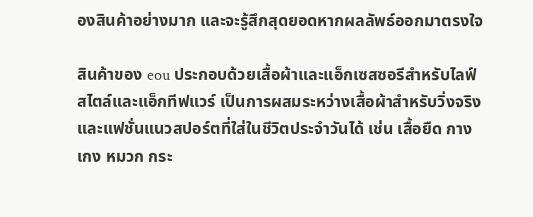องสินค้าอย่างมาก และจะรู้สึกสุดยอดหากผลลัพธ์ออกมาตรงใจ

สินค้าของ eou ประกอบด้วยเสื้อผ้าและแอ็กเซสซอรีสำหรับไลฟ์สไตล์และแอ็กทีฟแวร์ เป็นการผสมระหว่างเสื้อผ้าสำหรับวิ่งจริงและแฟชั่นแนวสปอร์ตที่ใส่ในชีวิตประจำวันได้ เช่น เสื้อยืด กางเกง หมวก กระ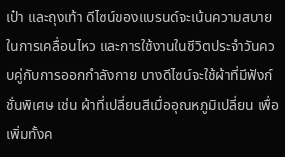เป๋า และถุงเท้า ดีไซน์ของแบรนด์จะเน้นความสบายในการเคลื่อนไหว และการใช้งานในชีวิตประจำวันควบคู่กับการออกกำลังกาย บางดีไซน์จะใช้ผ้าที่มีฟังก์ชั่นพิเศษ เช่น ผ้าที่เปลี่ยนสีเมื่ออุณหภูมิเปลี่ยน เพื่อเพิ่มทั้งค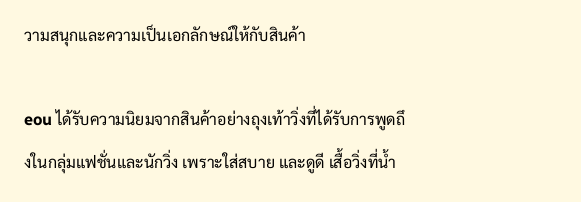วามสนุกและความเป็นเอกลักษณ์ให้กับสินค้า

eou ได้รับความนิยมจากสินค้าอย่างถุงเท้าวิ่งที่ได้รับการพูดถึงในกลุ่มแฟชั่นและนักวิ่ง เพราะใส่สบาย และดูดี เสื้อวิ่งที่น้ำ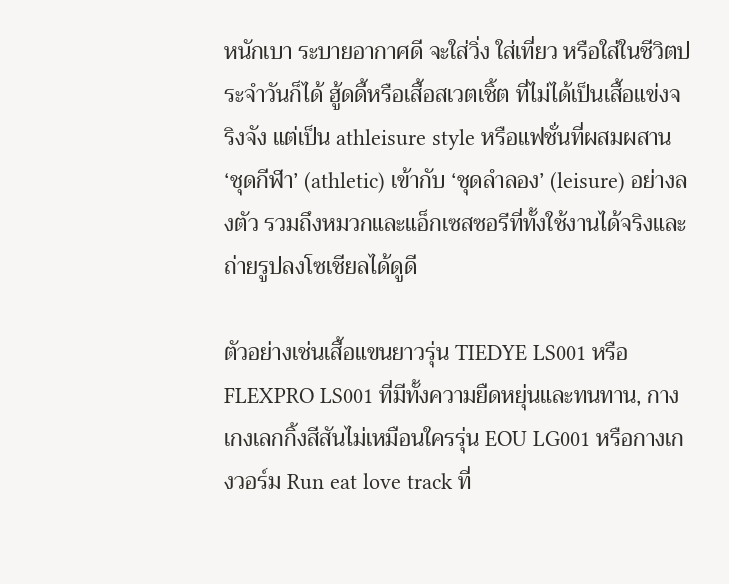หนักเบา ระบายอากาศดี จะใส่วิ่ง ใส่เที่ยว หรือใส่ในชีวิตประจำวันก็ได้ ฮู้ดดี้หรือเสื้อสเวตเชิ้ต ที่ไม่ได้เป็นเสื้อแข่งจริงจัง แต่เป็น athleisure style หรือแฟชั่นที่ผสมผสาน ‘ชุดกีฬา’ (athletic) เข้ากับ ‘ชุดลำลอง’ (leisure) อย่างลงตัว รวมถึงหมวกและแอ็กเซสซอรีที่ทั้งใช้งานได้จริงและถ่ายรูปลงโซเชียลได้ดูดี

ตัวอย่างเช่นเสื้อแขนยาวรุ่น TIEDYE LS001 หรือ FLEXPRO LS001 ที่มีทั้งความยืดหยุ่นและทนทาน, กางเกงเลกกิ้งสีสันไม่เหมือนใครรุ่น EOU LG001 หรือกางเกงวอร์ม Run eat love track ที่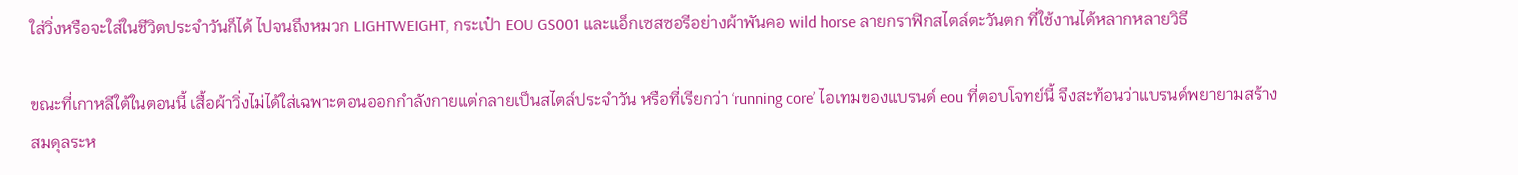ใส่วิ่งหรือจะใส่ในชีวิตประจำวันก็ได้ ไปจนถึงหมวก LIGHTWEIGHT, กระเป๋า EOU GS001 และแอ็กเซสซอรีอย่างผ้าพันคอ wild horse ลายกราฟิกสไตล์ตะวันตก ที่ใช้งานได้หลากหลายวิธี

ขณะที่เกาหลีใต้ในตอนนี้ เสื้อผ้าวิ่งไม่ได้ใส่เฉพาะตอนออกกำลังกายแต่กลายเป็นสไตล์ประจำวัน หรือที่เรียกว่า ‘running core’ ไอเทมของแบรนด์ eou ที่ตอบโจทย์นี้ จึงสะท้อนว่าแบรนด์พยายามสร้างสมดุลระห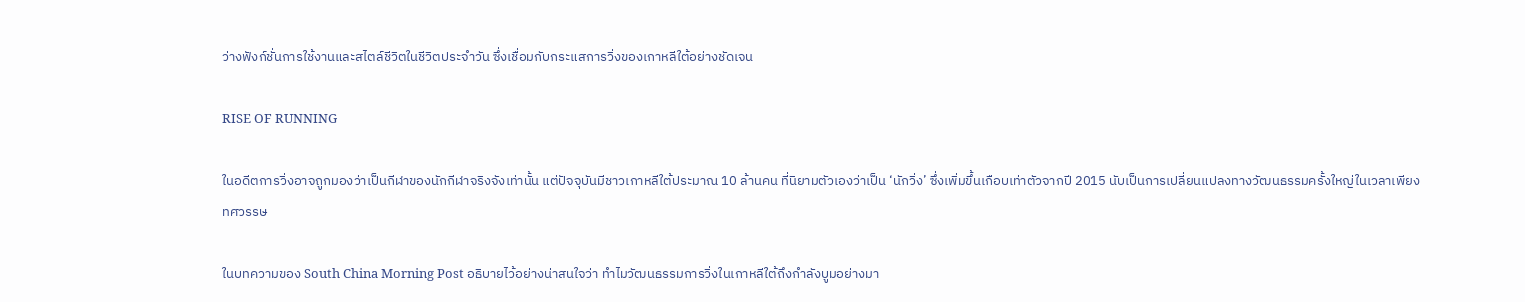ว่างฟังก์ชั่นการใช้งานและสไตล์ชีวิตในชีวิตประจำวัน ซึ่งเชื่อมกับกระแสการวิ่งของเกาหลีใต้อย่างชัดเจน

RISE OF RUNNING

ในอดีตการวิ่งอาจถูกมองว่าเป็นกีฬาของนักกีฬาจริงจังเท่านั้น แต่ปัจจุบันมีชาวเกาหลีใต้ประมาณ 10 ล้านคน ที่นิยามตัวเองว่าเป็น ‘นักวิ่ง’ ซึ่งเพิ่มขึ้นเกือบเท่าตัวจากปี 2015 นับเป็นการเปลี่ยนแปลงทางวัฒนธรรมครั้งใหญ่ในเวลาเพียงทศวรรษ

ในบทความของ South China Morning Post อธิบายไว้อย่างน่าสนใจว่า ทำไมวัฒนธรรมการวิ่งในเกาหลีใต้ถึงกำลังบูมอย่างมา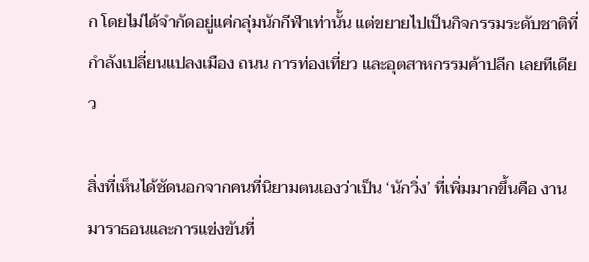ก โดยไม่ได้จำกัดอยู่แค่กลุ่มนักกีฬาเท่านั้น แต่ขยายไปเป็นกิจกรรมระดับชาติที่กำลังเปลี่ยนแปลงเมือง ถนน การท่องเที่ยว และอุตสาหกรรมค้าปลีก เลยทีเดียว

สิ่งที่เห็นได้ชัดนอกจากคนที่นิยามตนเองว่าเป็น ‘นักวิ่ง’ ที่เพิ่มมากขึ้นคือ งานมาราธอนและการแข่งขันที่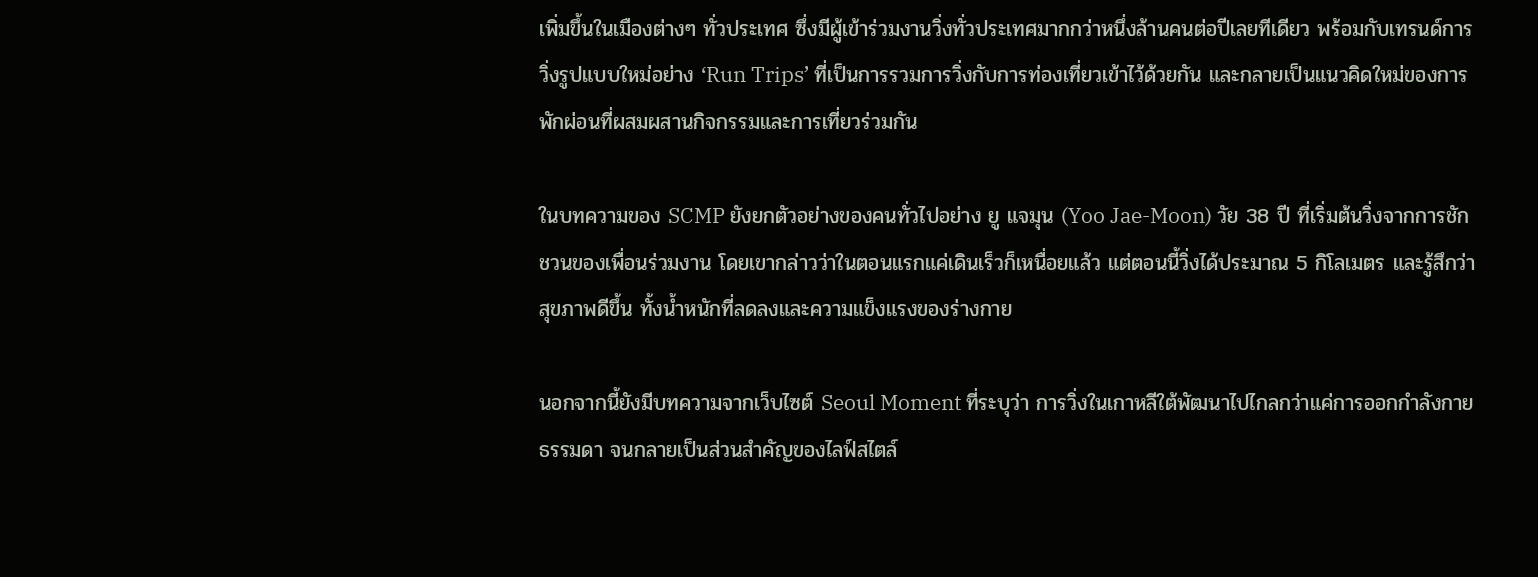เพิ่มขึ้นในเมืองต่างๆ ทั่วประเทศ ซึ่งมีผู้เข้าร่วมงานวิ่งทั่วประเทศมากกว่าหนึ่งล้านคนต่อปีเลยทีเดียว พร้อมกับเทรนด์การวิ่งรูปแบบใหม่อย่าง ‘Run Trips’ ที่เป็นการรวมการวิ่งกับการท่องเที่ยวเข้าไว้ด้วยกัน และกลายเป็นแนวคิดใหม่ของการพักผ่อนที่ผสมผสานกิจกรรมและการเที่ยวร่วมกัน

ในบทความของ SCMP ยังยกตัวอย่างของคนทั่วไปอย่าง ยู แจมุน (Yoo Jae-Moon) วัย 38 ปี ที่เริ่มต้นวิ่งจากการชักชวนของเพื่อนร่วมงาน โดยเขากล่าวว่าในตอนแรกแค่เดินเร็วก็เหนื่อยแล้ว แต่ตอนนี้วิ่งได้ประมาณ 5 กิโลเมตร และรู้สึกว่าสุขภาพดีขึ้น ทั้งน้ำหนักที่ลดลงและความแข็งแรงของร่างกาย

นอกจากนี้ยังมีบทความจากเว็บไซต์ Seoul Moment ที่ระบุว่า การวิ่งในเกาหลีใต้พัฒนาไปไกลกว่าแค่การออกกำลังกายธรรมดา จนกลายเป็นส่วนสำคัญของไลฟ์สไตล์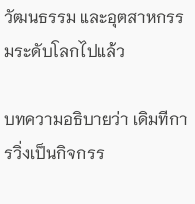วัฒนธรรม และอุตสาหกรรมระดับโลกไปแล้ว

บทความอธิบายว่า เดิมทีการวิ่งเป็นกิจกรร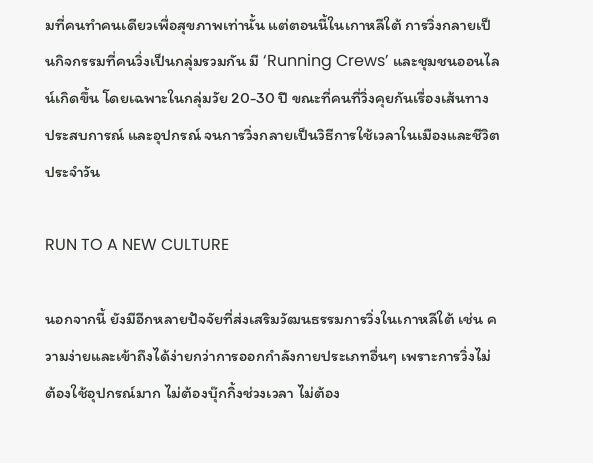มที่คนทำคนเดียวเพื่อสุขภาพเท่านั้น แต่ตอนนี้ในเกาหลีใต้ การวิ่งกลายเป็นกิจกรรมที่คนวิ่งเป็นกลุ่มรวมกัน มี ‘Running Crews’ และชุมชนออนไลน์เกิดขึ้น โดยเฉพาะในกลุ่มวัย 20-30 ปี ขณะที่คนที่วิ่งคุยกันเรื่องเส้นทาง ประสบการณ์ และอุปกรณ์ จนการวิ่งกลายเป็นวิธีการใช้เวลาในเมืองและชีวิตประจำวัน

RUN TO A NEW CULTURE

นอกจากนี้ ยังมีอีกหลายปัจจัยที่ส่งเสริมวัฒนธรรมการวิ่งในเกาหลีใต้ เช่น ความง่ายและเข้าถึงได้ง่ายกว่าการออกกำลังกายประเภทอื่นๆ เพราะการวิ่งไม่ต้องใช้อุปกรณ์มาก ไม่ต้องบุ๊กกิ้งช่วงเวลา ไม่ต้อง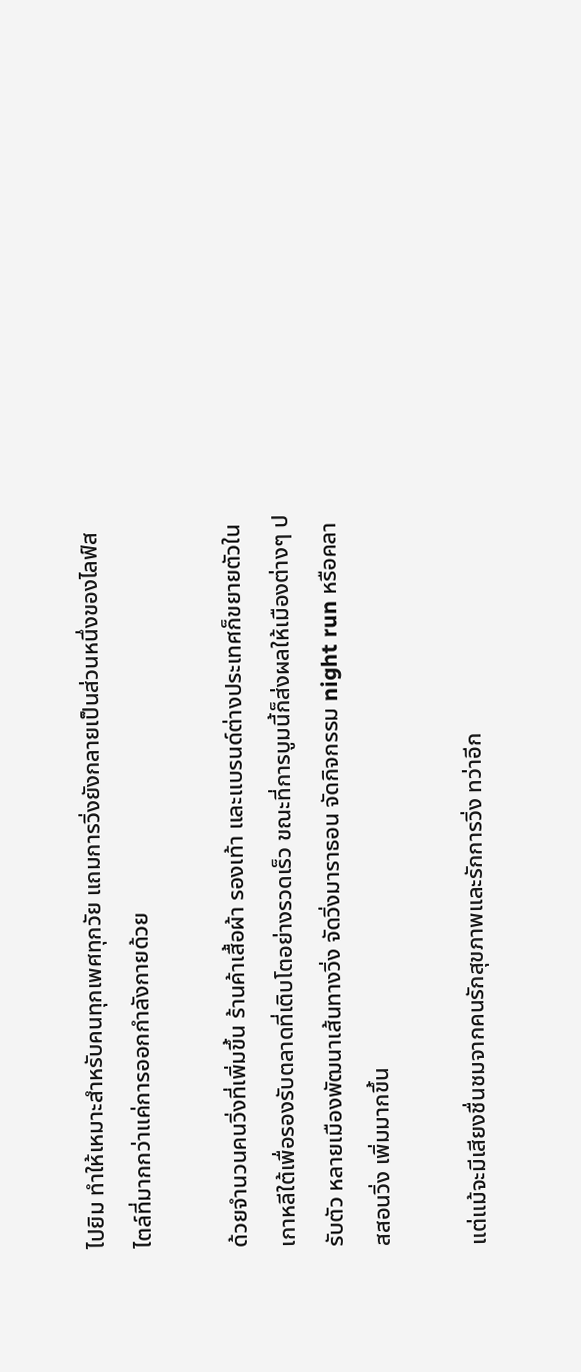ไปยิม ทำให้เหมาะสำหรับคนทุกเพศทุกวัย แถมการวิ่งยังกลายเป็นส่วนหนึ่งของไลฟ์สไตล์ที่มากกว่าแค่การออกกำลังกายด้วย

ด้วยจำนวนคนวิ่งที่เพิ่มขึ้น ร้านค้าเสื้อผ้า รองเท้า และแบรนด์ต่างประเทศก็ขยายตัวในเกาหลีใต้เพื่อรองรับตลาดที่เติบโตอย่างรวดเร็ว ขณะที่การบูมนี้ก็ส่งผลให้เมืองต่างๆ ปรับตัว หลายเมืองพัฒนาเส้นทางวิ่ง จัดวิ่งมาราธอน จัดกิจกรรม night run หรือคลาสสอนวิ่ง เพิ่มมากขึ้น

แต่แม้จะมีเสียงชื่นชมจากคนรักสุขภาพและรักการวิ่ง ทว่าอีก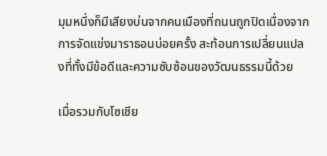มุมหนึ่งก็มีเสียงบ่นจากคนเมืองที่ถนนถูกปิดเนื่องจากการจัดแข่งมาราธอนบ่อยครั้ง สะท้อนการเปลี่ยนแปลงที่ทั้งมีข้อดีและความซับซ้อนของวัฒนธรรมนี้ด้วย

เมื่อรวมกับโซเชีย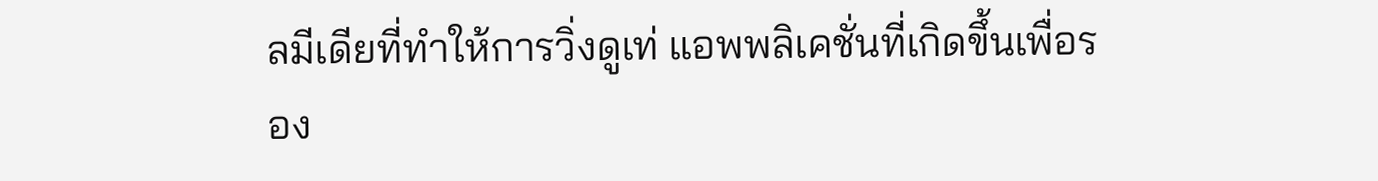ลมีเดียที่ทำให้การวิ่งดูเท่ แอพพลิเคชั่นที่เกิดขึ้นเพื่อรอง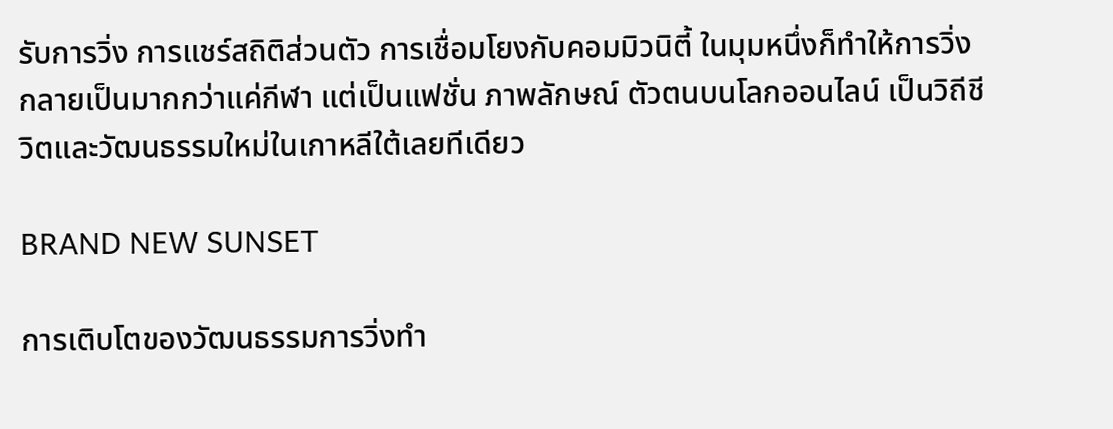รับการวิ่ง การแชร์สถิติส่วนตัว การเชื่อมโยงกับคอมมิวนิตี้ ในมุมหนึ่งก็ทำให้การวิ่งกลายเป็นมากกว่าแค่กีฬา แต่เป็นแฟชั่น ภาพลักษณ์ ตัวตนบนโลกออนไลน์ เป็นวิถีชีวิตและวัฒนธรรมใหม่ในเกาหลีใต้เลยทีเดียว

BRAND NEW SUNSET

การเติบโตของวัฒนธรรมการวิ่งทำ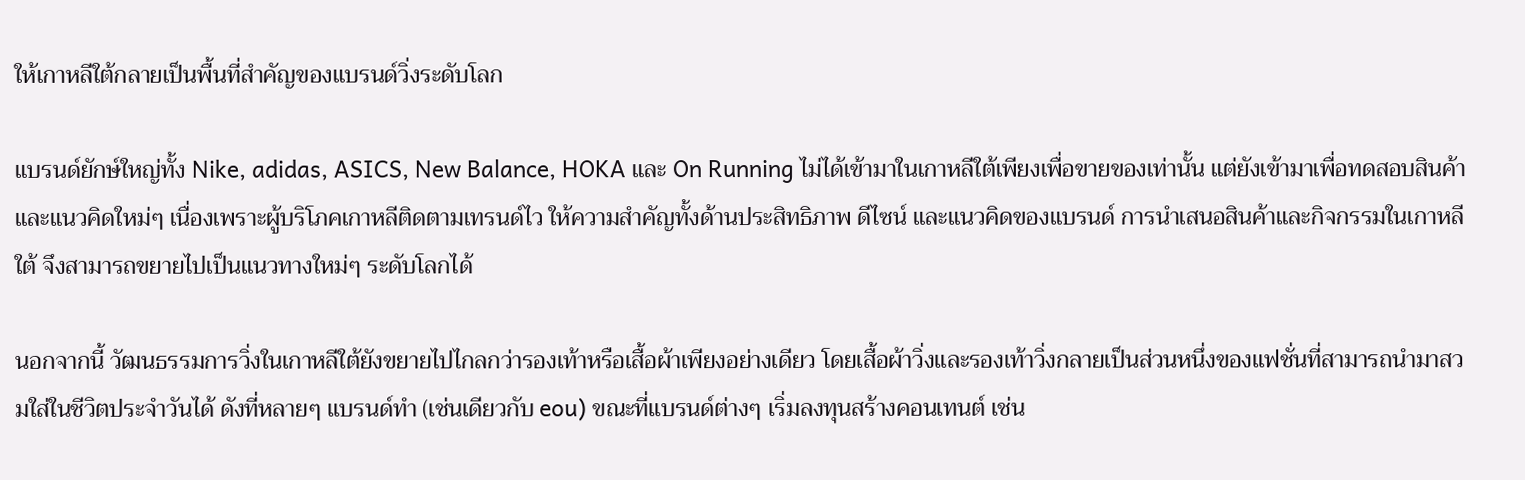ให้เกาหลีใต้กลายเป็นพื้นที่สำคัญของแบรนด์วิ่งระดับโลก

แบรนด์ยักษ์ใหญ่ทั้ง Nike, adidas, ASICS, New Balance, HOKA และ On Running ไม่ได้เข้ามาในเกาหลีใต้เพียงเพื่อขายของเท่านั้น แต่ยังเข้ามาเพื่อทดสอบสินค้าและแนวคิดใหม่ๆ เนื่องเพราะผู้บริโภคเกาหลีติดตามเทรนด์ไว ให้ความสำคัญทั้งด้านประสิทธิภาพ ดีไซน์ และแนวคิดของแบรนด์ การนำเสนอสินค้าและกิจกรรมในเกาหลีใต้ จึงสามารถขยายไปเป็นแนวทางใหม่ๆ ระดับโลกได้

นอกจากนี้ วัฒนธรรมการวิ่งในเกาหลีใต้ยังขยายไปไกลกว่ารองเท้าหรือเสื้อผ้าเพียงอย่างเดียว โดยเสื้อผ้าวิ่งและรองเท้าวิ่งกลายเป็นส่วนหนึ่งของแฟชั่นที่สามารถนำมาสวมใส่ในชีวิตประจำวันได้ ดังที่หลายๆ แบรนด์ทำ (เช่นเดียวกับ eou) ขณะที่แบรนด์ต่างๆ เริ่มลงทุนสร้างคอนเทนต์ เช่น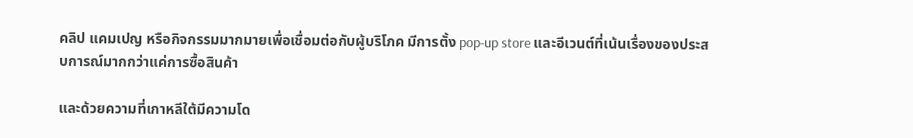คลิป แคมเปญ หรือกิจกรรมมากมายเพื่อเชื่อมต่อกับผู้บริโภค มีการตั้ง pop-up store และอีเวนต์ที่เน้นเรื่องของประสบการณ์มากกว่าแค่การซื้อสินค้า

และด้วยความที่เกาหลีใต้มีความโด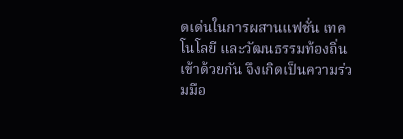ดเด่นในการผสานแฟชั่น เทคโนโลยี และวัฒนธรรมท้องถิ่นเข้าด้วยกัน จึงเกิดเป็นความร่วมมือ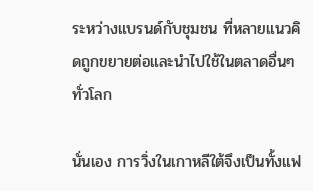ระหว่างแบรนด์กับชุมชน ที่หลายแนวคิดถูกขยายต่อและนำไปใช้ในตลาดอื่นๆ ทั่วโลก

นั่นเอง การวิ่งในเกาหลีใต้จึงเป็นทั้งแฟ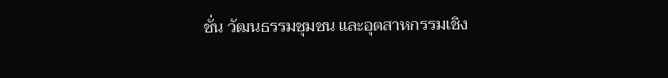ชั่น วัฒนธรรมชุมชน และอุตสาหกรรมเชิง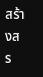สร้างสร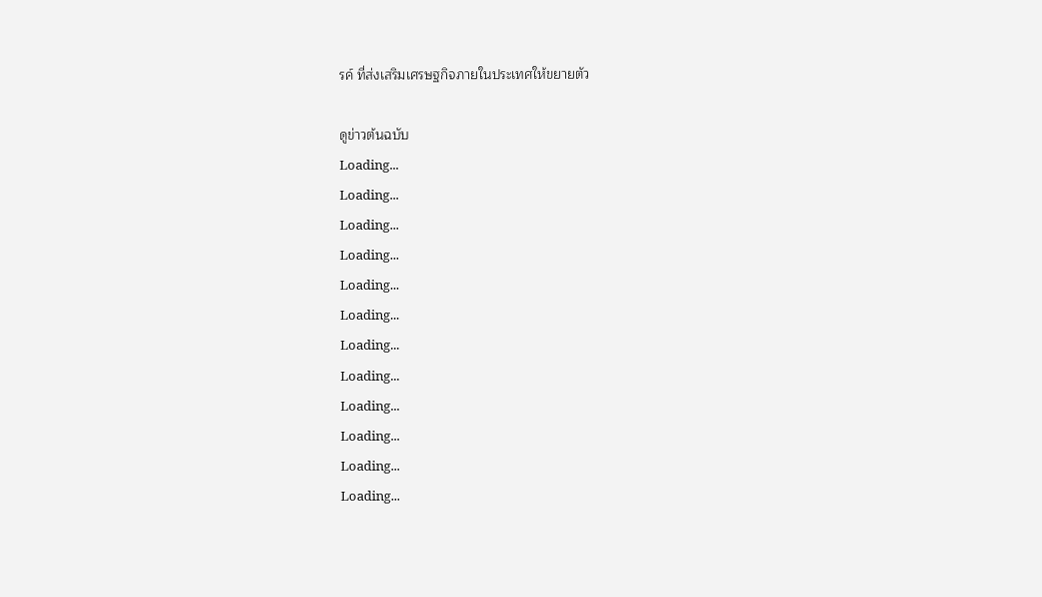รค์ ที่ส่งเสริมเศรษฐกิจภายในประเทศให้ขยายตัว

ดูข่าวต้นฉบับ
Loading...
Loading...
Loading...
Loading...
Loading...
Loading...
Loading...
Loading...
Loading...
Loading...
Loading...
Loading...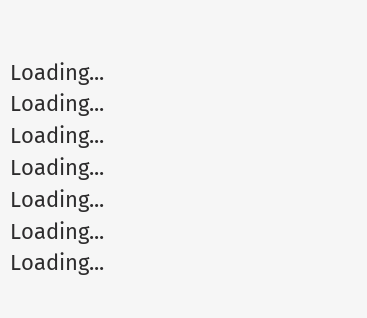Loading...
Loading...
Loading...
Loading...
Loading...
Loading...
Loading...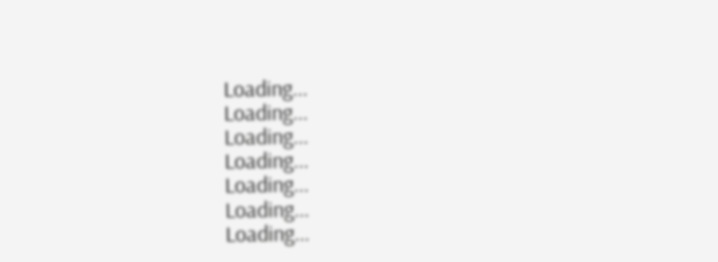Loading...
Loading...
Loading...
Loading...
Loading...
Loading...
Loading...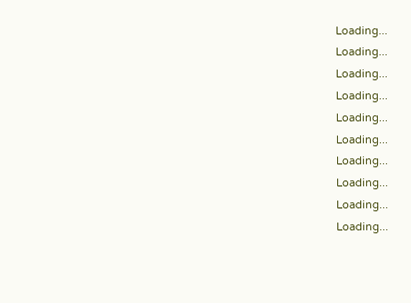Loading...
Loading...
Loading...
Loading...
Loading...
Loading...
Loading...
Loading...
Loading...
Loading...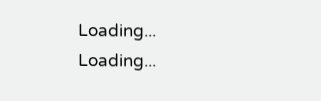Loading...
Loading...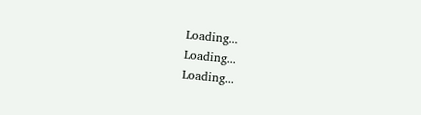Loading...
Loading...
Loading...